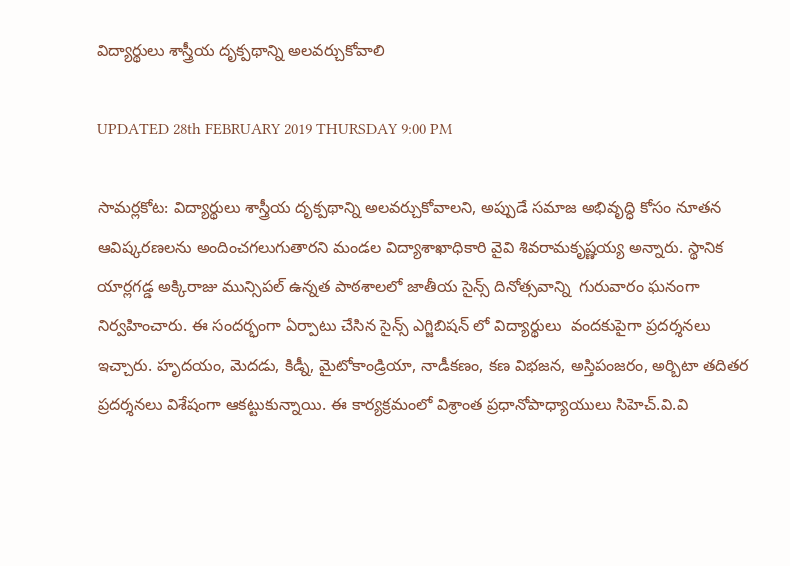విద్యార్థులు శాస్త్రీయ దృక్పథాన్ని అలవర్చుకోవాలి

UPDATED 28th FEBRUARY 2019 THURSDAY 9:00 PM

సామర్లకోట: విద్యార్థులు శాస్త్రీయ దృక్పథాన్ని అలవర్చుకోవాలని, అప్పుడే సమాజ అభివృద్ధి కోసం నూతన ఆవిష్కరణలను అందించగలుగుతారని మండల విద్యాశాఖాధికారి వైవి శివరామకృష్ణయ్య అన్నారు. స్థానిక యార్లగడ్డ అక్కిరాజు మున్సిపల్ ఉన్నత పాఠశాలలో జాతీయ సైన్స్ దినోత్సవాన్ని  గురువారం ఘనంగా నిర్వహించారు. ఈ సందర్భంగా ఏర్పాటు చేసిన సైన్స్ ఎగ్జిబిషన్ లో విద్యార్థులు  వందకుపైగా ప్రదర్శనలు ఇచ్చారు. హృదయం, మెదడు, కిడ్నీ, మైటోకాండ్రియా, నాడీకణం, కణ విభజన, అస్తిపంజరం, అర్బిటా తదితర ప్రదర్శనలు విశేషంగా ఆకట్టుకున్నాయి. ఈ కార్యక్రమంలో విశ్రాంత ప్రధానోపాధ్యాయులు సిహెచ్.వి.వి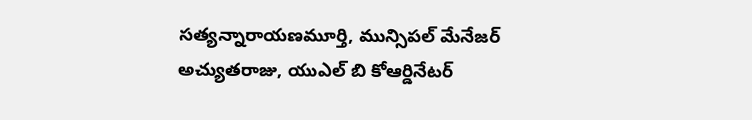సత్యన్నారాయణమూర్తి, మున్సిపల్ మేనేజర్ అచ్యుతరాజు, యుఎల్ బి కోఆర్డినేటర్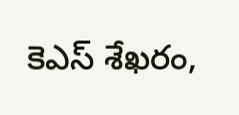కెఎస్ శేఖరం,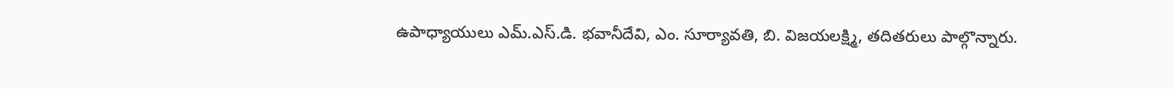ఉపాధ్యాయులు ఎమ్.ఎస్.డి. భవానీదేవి, ఎం. సూర్యావతి, బి. విజయలక్ష్మి, తదితరులు పాల్గొన్నారు.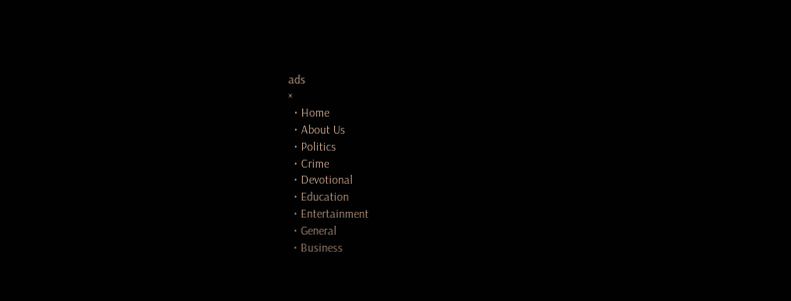ads
×
  • Home
  • About Us
  • Politics
  • Crime
  • Devotional
  • Education
  • Entertainment
  • General
  • Business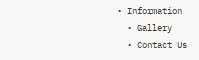• Information
  • Gallery
  • Contact Us